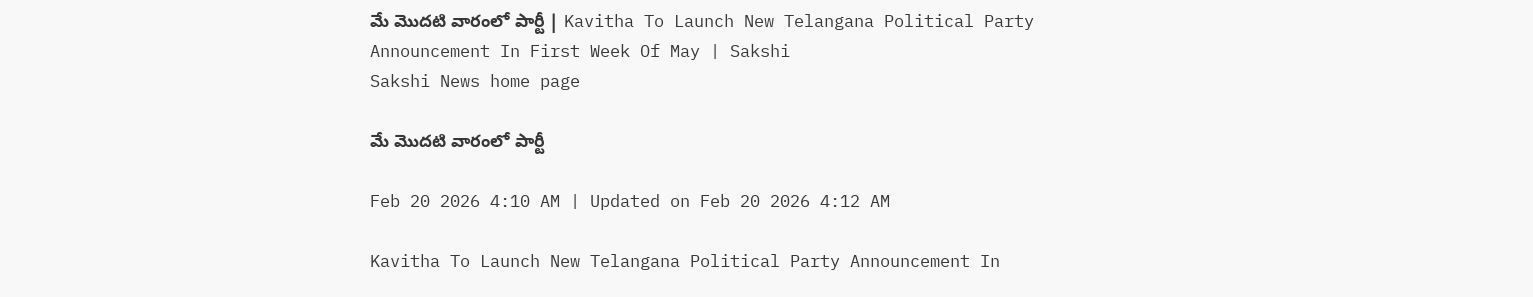మే మొదటి వారంలో పార్టీ | Kavitha To Launch New Telangana Political Party Announcement In First Week Of May | Sakshi
Sakshi News home page

మే మొదటి వారంలో పార్టీ

Feb 20 2026 4:10 AM | Updated on Feb 20 2026 4:12 AM

Kavitha To Launch New Telangana Political Party Announcement In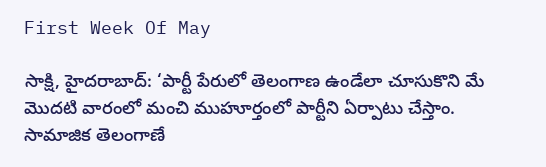First Week Of May

సాక్షి, హైదరాబాద్‌: ‘పార్టీ పేరులో తెలంగాణ ఉండేలా చూసుకొని మే మొదటి వారంలో మంచి ముహూర్తంలో పార్టీని ఏర్పాటు చేస్తాం. సామాజిక తెలంగాణే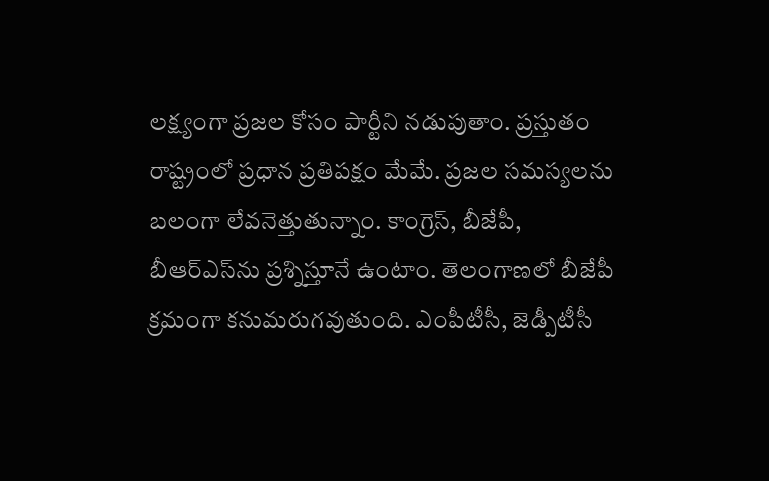లక్ష్యంగా ప్రజల కోసం పార్టీని నడుపుతాం. ప్రస్తుతం రాష్ట్రంలో ప్రధాన ప్రతిపక్షం మేమే. ప్రజల సమస్యలను బలంగా లేవనెత్తుతున్నాం. కాంగ్రెస్, బీజేపీ, బీఆర్‌ఎస్‌ను ప్రశ్నిస్తూనే ఉంటాం. తెలంగాణలో బీజేపీ క్రమంగా కనుమరుగవుతుంది. ఎంపీటీసీ, జెడ్పీటీసీ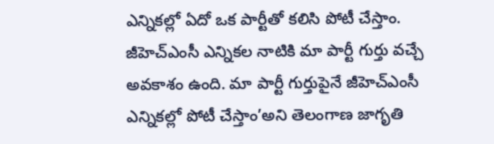ఎన్నికల్లో ఏదో ఒక పార్టీతో కలిసి పోటీ చేస్తాం. జీహెచ్‌ఎంసీ ఎన్నికల నాటికి మా పార్టీ గుర్తు వచ్చే అవకాశం ఉంది. మా పార్టీ గుర్తుపైనే జీహెచ్‌ఎంసీ ఎన్నికల్లో పోటీ చేస్తాం’అని తెలంగాణ జాగృతి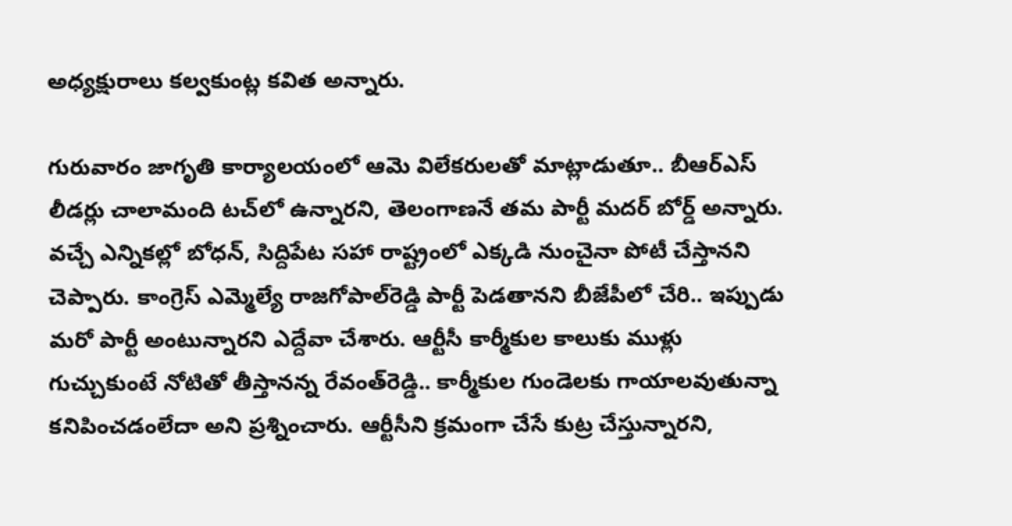అధ్యక్షురాలు కల్వకుంట్ల కవిత అన్నారు.

గురువారం జాగృతి కార్యాలయంలో ఆమె విలేకరులతో మాట్లాడుతూ.. బీఆర్‌ఎస్‌ లీడర్లు చాలామంది టచ్‌లో ఉన్నారని, తెలంగాణనే తమ పార్టీ మదర్‌ బోర్డ్‌ అన్నారు. వచ్చే ఎన్నికల్లో బోధన్, సిద్దిపేట సహా రాష్ట్రంలో ఎక్కడి నుంచైనా పోటీ చేస్తానని చెప్పారు. కాంగ్రెస్‌ ఎమ్మెల్యే రాజగోపాల్‌రెడ్డి పార్టీ పెడతానని బీజేపీలో చేరి.. ఇప్పుడు మరో పార్టీ అంటున్నారని ఎద్దేవా చేశారు. ఆర్టీసీ కార్మీకుల కాలుకు ముళ్లు గుచ్చుకుంటే నోటితో తీస్తానన్న రేవంత్‌రెడ్డి.. కార్మీకుల గుండెలకు గాయాలవుతున్నా కనిపించడంలేదా అని ప్రశ్నించారు. ఆర్టీసీని క్రమంగా చేసే కుట్ర చేస్తున్నారని,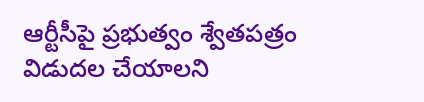ఆర్టీసీపై ప్రభుత్వం శ్వేతపత్రం విడుదల చేయాలని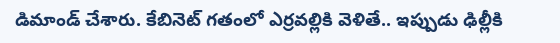డిమాండ్‌ చేశారు. కేబినెట్‌ గతంలో ఎర్రవల్లికి వెళితే.. ఇప్పుడు ఢిల్లీకి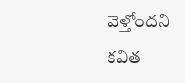వెళ్తోందని కవిత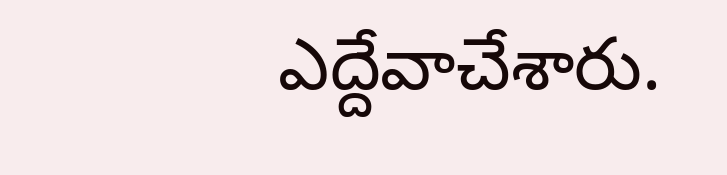ఎద్దేవాచేశారు.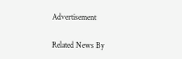Advertisement

Related News By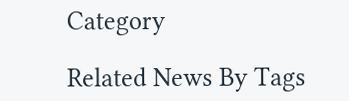Category

Related News By Tags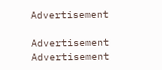Advertisement

Advertisement
Advertisement